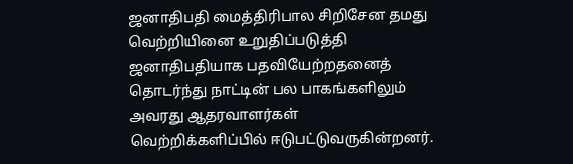ஜனாதிபதி மைத்திரிபால சிறிசேன தமது வெற்றியினை உறுதிப்படுத்தி ஜனாதிபதியாக பதவியேற்றதனைத் தொடர்ந்து நாட்டின் பல பாகங்களிலும் அவரது ஆதரவாளர்கள் வெற்றிக்களிப்பில் ஈடுபட்டுவருகின்றனர்.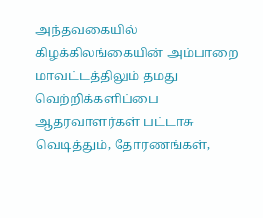அந்தவகையில் கிழக்கிலங்கையின் அம்பாறை மாவட்டத்திலும் தமது வெற்றிக்களிப்பை ஆதரவாளர்கள் பட்டாசு வெடித்தும், தோரணங்கள்,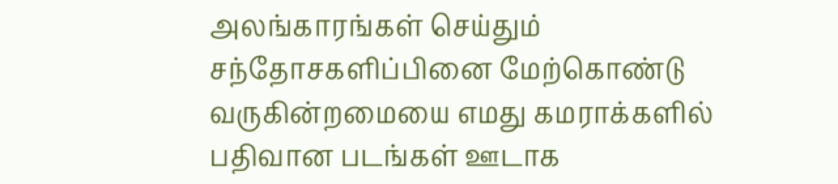அலங்காரங்கள் செய்தும் சந்தோசகளிப்பினை மேற்கொண்டு வருகின்றமையை எமது கமராக்களில் பதிவான படங்கள் ஊடாக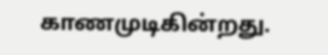காணமுடிகின்றது.